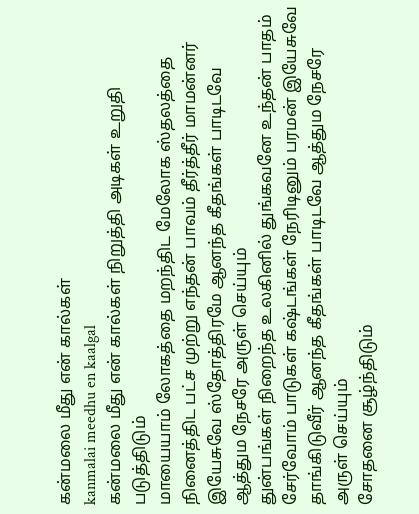கன்மலை மீது என் கால்கள்
kanmalai meedhu en kaalgal
கன்மலை மீது என் கால்கள் நிறுத்தி அடிகள் உறுதி படுத்திடும்
மாயையாம் லோகத்தை மறந்திட மேலோக ஸ்தலத்தை நினைத்திட பட்ச முற்று எந்தன் பாவம் தீர்த்தீர் மாமன்னர் இயேசுவே ஸ்தோத்திரமே ஆனந்த கீதங்கள் பாடிடவே ஆத்தும நேசரே அருள் செய்யும்
துன்பங்கள் நிறைந்த உலகினில் துங்கவனே உந்தன் பாதம் சேர்வோம் பாடுகள் கஷ்டங்கள் நேரிடினும் பரமன் இயேசுவே தாங்கிடுவீர் ஆனந்த கீதங்கள் பாடிடவே ஆத்தும நேசரே அருள் செய்யும்
சோதனை சூழ்ந்திடும்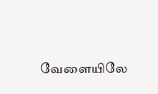வேளையிலே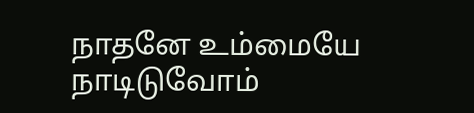நாதனே உம்மையே நாடிடுவோம்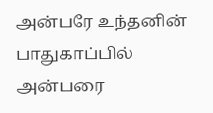அன்பரே உந்தனின் பாதுகாப்பில் அன்பரை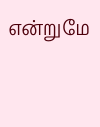என்றுமே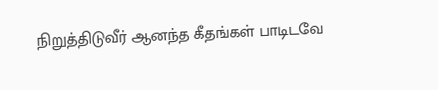நிறுத்திடுவீர் ஆனந்த கீதங்கள் பாடிடவே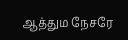ஆத்தும நேசரே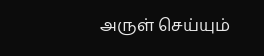அருள் செய்யும்